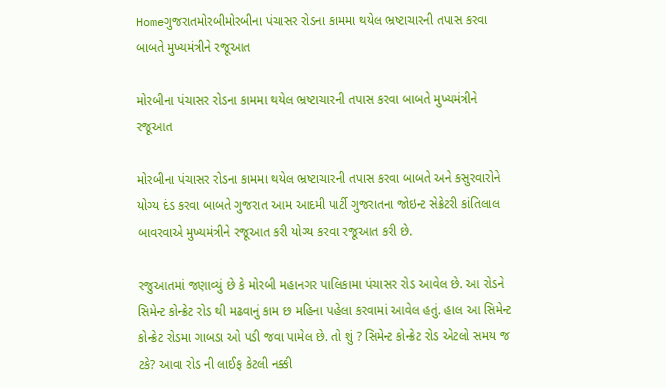Homeગુજરાતમોરબીમોરબીના પંચાસર રોડના કામમા થયેલ ભ્રષ્ટાચારની તપાસ કરવા બાબતે‌ મુખ્યમંત્રીને રજૂઆત

મોરબીના પંચાસર રોડના કામમા થયેલ ભ્રષ્ટાચારની તપાસ કરવા બાબતે‌ મુખ્યમંત્રીને રજૂઆત

મોરબીના પંચાસર રોડના કામમા થયેલ ભ્રષ્ટાચારની તપાસ કરવા બાબતે‌ અને કસુરવારોને યોગ્ય દંડ કરવા બાબતે ગુજરાત આમ આદમી પાર્ટી ગુજરાતના જોઇન્ટ સેક્રેટરી કાંતિલાલ બાવરવાએ મુખ્યમંત્રીને રજૂઆત કરી યોગ્ય કરવા રજૂઆત કરી છે.

રજુઆતમાં જણાવ્યું છે કે મોરબી મહાનગર પાલિકામા પંચાસર રોડ આવેલ છે. આ રોડને સિમેન્ટ કોન્ક્રેટ રોડ થી મઢવાનું કામ છ મહિના પહેલા કરવામાં આવેલ હતું. હાલ આ સિમેન્ટ કોન્ક્રેટ રોડમા ગાબડા ઓ પડી જવા પામેલ છે. તો શું ? સિમેન્ટ કોન્ક્રેટ રોડ એટલો સમય જ ટકે? આવા રોડ ની લાઈફ કેટલી નક્કી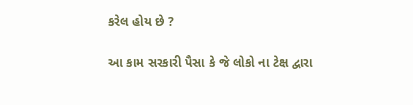કરેલ હોય છે ?

આ કામ સરકારી પૈસા કે જે લોકો ના ટેક્ષ દ્વારા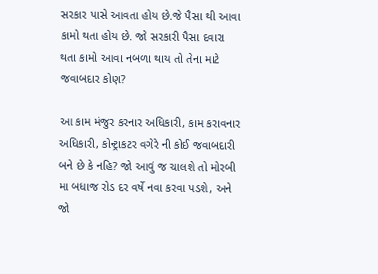સરકાર પાસે આવતા હોય છે.જે પૈસા થી આવા કામો થતા હોય છે. જો સરકારી પૈસા દવારા થતા કામો આવા નબળા થાય તો તેના માટે જવાબદાર કોણ?

આ કામ મંજુર કરનાર અધિકારી, કામ કરાવનાર અધિકારી, કોન્ટ્રાકટર વગેરે ની કોઈ જવાબદારી બને છે કે નહિ? જો આવું જ ચાલશે તો મોરબી મા બધાજ રોડ દર વર્ષે નવા કરવા પડશે, અને જો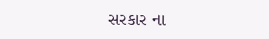સરકાર ના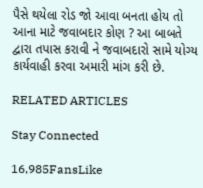પૈસે થયેલા રોડ જો આવા બનતા હોય તો આના માટે જવાબદાર કોણ ? આ બાબતે દ્વારા તપાસ કરાવી ને જવાબદારો સામે યોગ્ય કાર્યવાહી કરવા અમારી માંગ કરી છે.

RELATED ARTICLES

Stay Connected

16,985FansLike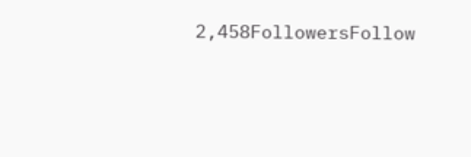2,458FollowersFollow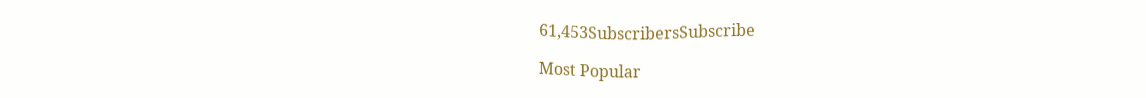61,453SubscribersSubscribe

Most Popular